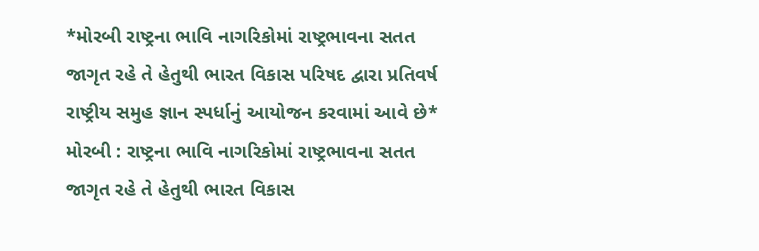*મોરબી રાષ્ટ્રના ભાવિ નાગરિકોમાં રાષ્ટ્રભાવના સતત જાગૃત રહે તે હેતુથી ભારત વિકાસ પરિષદ દ્વારા પ્રતિવર્ષ રાષ્ટ્રીય સમુહ જ્ઞાન સ્પર્ધાનું આયોજન કરવામાં આવે છે*
મોરબી : રાષ્ટ્રના ભાવિ નાગરિકોમાં રાષ્ટ્રભાવના સતત જાગૃત રહે તે હેતુથી ભારત વિકાસ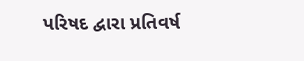પરિષદ દ્વારા પ્રતિવર્ષ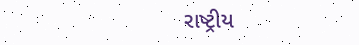રાષ્ટ્રીય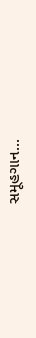સમૂહગાન...